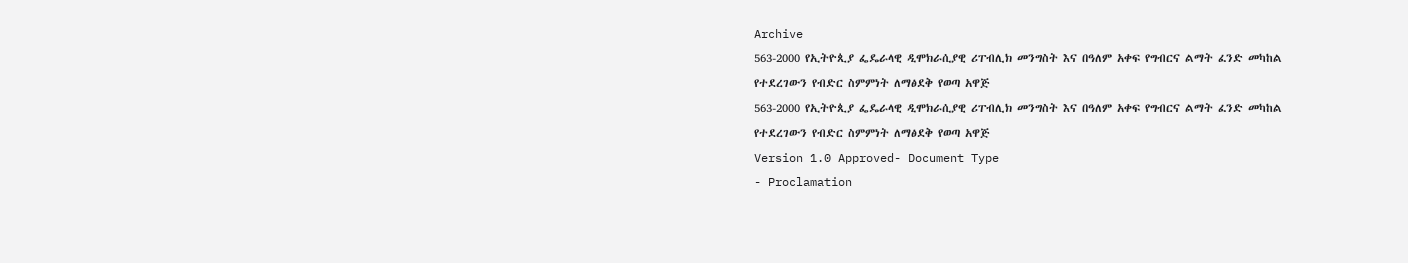Archive
563-2000 የኢትዮጲያ ፌዴራላዊ ዲሞክራሲያዊ ሪፐብሊክ መንግስት እና በዓለም አቀፍ የግብርና ልማት ፈንድ መካከል የተደረገውን የብድር ስምምነት ለማፅደቅ የወጣ አዋጅ
563-2000 የኢትዮጲያ ፌዴራላዊ ዲሞክራሲያዊ ሪፐብሊክ መንግስት እና በዓለም አቀፍ የግብርና ልማት ፈንድ መካከል የተደረገውን የብድር ስምምነት ለማፅደቅ የወጣ አዋጅ
Version 1.0 Approved- Document Type
- Proclamation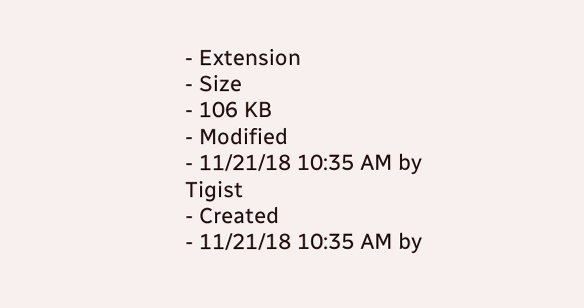- Extension
- Size
- 106 KB
- Modified
- 11/21/18 10:35 AM by Tigist
- Created
- 11/21/18 10:35 AM by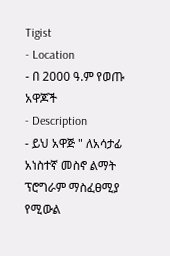Tigist
- Location
- በ 2000 ዓ.ም የወጡ አዋጆች
- Description
- ይህ አዋጅ " ለአሳታፊ አነስተኛ መስኖ ልማት ፕሮግራም ማስፈፀሚያ የሚውል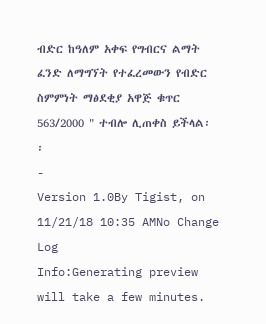ብድር ከዓለም አቀፍ የግብርና ልማት ፈንድ ለማግኘት የተፈረመውን የብድር ስምምነት ማፅደቂያ አዋጅ ቁጥር 563/2000 " ተብሎ ሊጠቀስ ይችላል፡፡
-
Version 1.0By Tigist, on 11/21/18 10:35 AMNo Change Log
Info:Generating preview will take a few minutes.